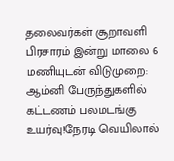தலைவர்கள் சூறாவளி பிரசாரம் இன்று மாலை 6 மணியுடன் விடுமுறை: ஆம்னி பேருந்துகளில் கட்டணம் பலமடங்கு உயர்வு!நேரடி வெயிலால்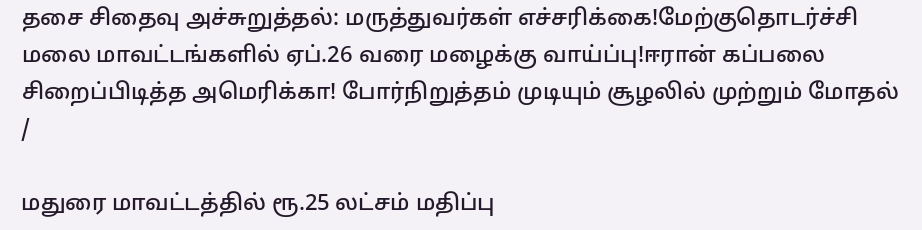தசை சிதைவு அச்சுறுத்தல்: மருத்துவர்கள் எச்சரிக்கை!மேற்குதொடர்ச்சி மலை மாவட்டங்களில் ஏப்.26 வரை மழைக்கு வாய்ப்பு!ஈரான் கப்பலை சிறைப்பிடித்த அமெரிக்கா! போர்நிறுத்தம் முடியும் சூழலில் முற்றும் மோதல்
/

மதுரை மாவட்டத்தில் ரூ.25 லட்சம் மதிப்பு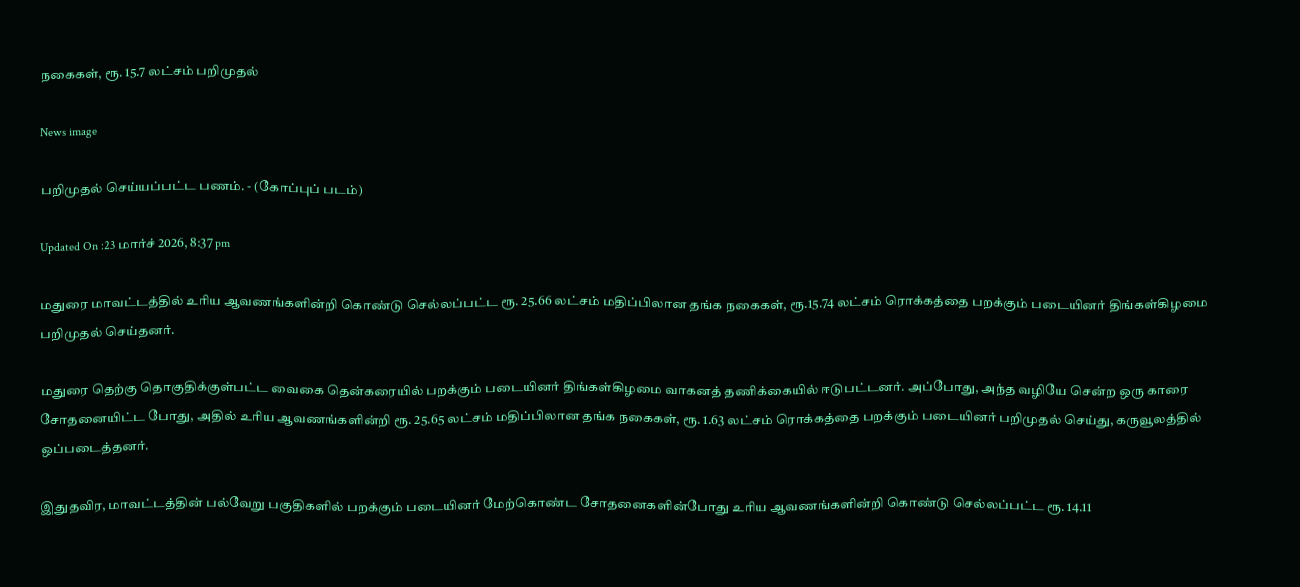நகைகள், ரூ. 15.7 லட்சம் பறிமுதல்

News image

பறிமுதல் செய்யப்பட்ட பணம். - (கோப்புப் படம்)

Updated On :23 மார்ச் 2026, 8:37 pm

மதுரை மாவட்டத்தில் உரிய ஆவணங்களின்றி கொண்டு செல்லப்பட்ட ரூ. 25.66 லட்சம் மதிப்பிலான தங்க நகைகள், ரூ.15.74 லட்சம் ரொக்கத்தை பறக்கும் படையினர் திங்கள்கிழமை பறிமுதல் செய்தனர்.

மதுரை தெற்கு தொகுதிக்குள்பட்ட வைகை தென்கரையில் பறக்கும் படையினர் திங்கள்கிழமை வாகனத் தணிக்கையில் ஈடுபட்டனர். அப்போது, அந்த வழியே சென்ற ஒரு காரை சோதனையிட்ட போது, அதில் உரிய ஆவணங்களின்றி ரூ. 25.65 லட்சம் மதிப்பிலான தங்க நகைகள், ரூ. 1.63 லட்சம் ரொக்கத்தை பறக்கும் படையினர் பறிமுதல் செய்து, கருவூலத்தில் ஒப்படைத்தனர்.

இதுதவிர, மாவட்டத்தின் பல்வேறு பகுதிகளில் பறக்கும் படையினர் மேற்கொண்ட சோதனைகளின்போது உரிய ஆவணங்களின்றி கொண்டு செல்லப்பட்ட ரூ. 14.11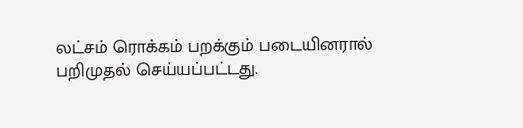லட்சம் ரொக்கம் பறக்கும் படையினரால் பறிமுதல் செய்யப்பட்டது.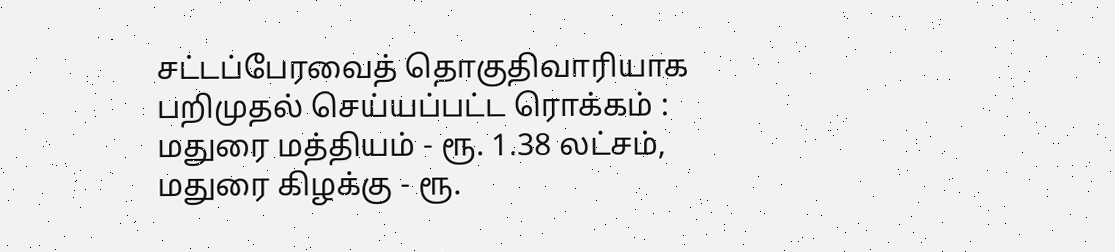சட்டப்பேரவைத் தொகுதிவாரியாக பறிமுதல் செய்யப்பட்ட ரொக்கம் : மதுரை மத்தியம் - ரூ. 1.38 லட்சம், மதுரை கிழக்கு - ரூ.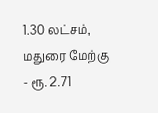1.30 லட்சம், மதுரை மேற்கு - ரூ. 2.71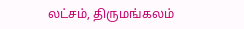லட்சம், திருமங்கலம்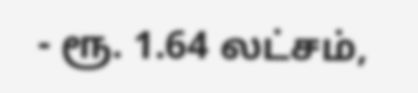- ரூ. 1.64 லட்சம்,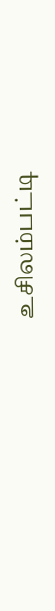உசிலம்பட்டி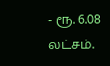- ரூ. 6.08 லட்சம்.